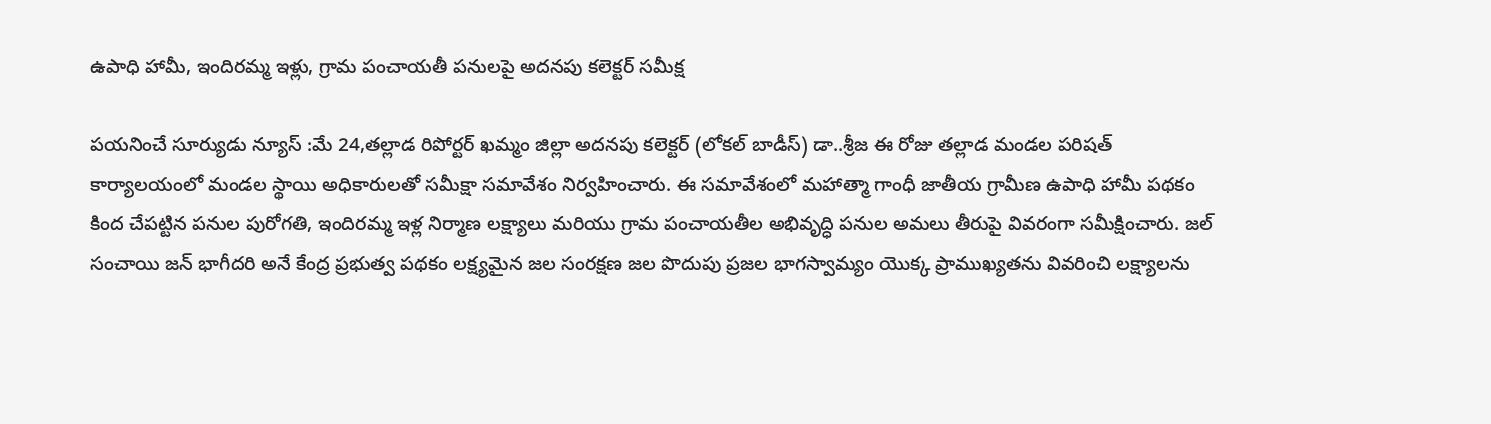ఉపాధి హామీ, ఇందిరమ్మ ఇళ్లు, గ్రామ పంచాయతీ పనులపై అదనపు కలెక్టర్ సమీక్ష

పయనించే సూర్యుడు న్యూస్ :మే 24,తల్లాడ రిపోర్టర్ ఖమ్మం జిల్లా అదనపు కలెక్టర్ (లోకల్ బాడీస్) డా..శ్రీజ ఈ రోజు తల్లాడ మండల పరిషత్ కార్యాలయంలో మండల స్థాయి అధికారులతో సమీక్షా సమావేశం నిర్వహించారు. ఈ సమావేశంలో మహాత్మా గాంధీ జాతీయ గ్రామీణ ఉపాధి హామీ పథకం కింద చేపట్టిన పనుల పురోగతి, ఇందిరమ్మ ఇళ్ల నిర్మాణ లక్ష్యాలు మరియు గ్రామ పంచాయతీల అభివృద్ధి పనుల అమలు తీరుపై వివరంగా సమీక్షించారు. జల్ సంచాయి జన్ భాగీదరి అనే కేంద్ర ప్రభుత్వ పథకం లక్ష్యమైన జల సంరక్షణ జల పొదుపు ప్రజల భాగస్వామ్యం యొక్క ప్రాముఖ్యతను వివరించి లక్ష్యాలను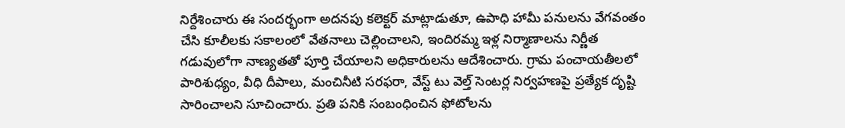నిర్దేశించారు ఈ సందర్భంగా అదనపు కలెక్టర్ మాట్లాడుతూ, ఉపాధి హామీ పనులను వేగవంతం చేసి కూలీలకు సకాలంలో వేతనాలు చెల్లించాలని, ఇందిరమ్మ ఇళ్ల నిర్మాణాలను నిర్ణీత గడువులోగా నాణ్యతతో పూర్తి చేయాలని అధికారులను ఆదేశించారు. గ్రామ పంచాయతీలలో పారిశుధ్యం, వీధి దీపాలు, మంచినీటి సరఫరా, వేస్ట్ టు వెల్త్ సెంటర్ల నిర్వహణపై ప్రత్యేక దృష్టి సారించాలని సూచించారు. ప్రతి పనికి సంబంధించిన ఫోటోలను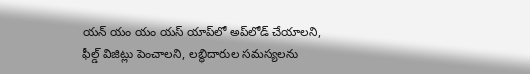యన్ యం యం యస్ యాప్‌లో అప్‌లోడ్ చేయాలని, ఫీల్డ్ విజిట్లు పెంచాలని, లబ్ధిదారుల సమస్యలను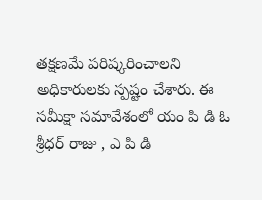తక్షణమే పరిష్కరించాలని అధికారులకు స్పష్టం చేశారు. ఈ సమీక్షా సమావేశంలో యం పి డి ఓ శ్రీధర్ రాజు , ఎ పి డి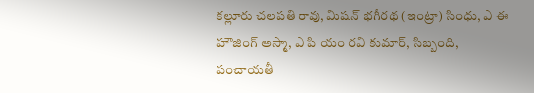కల్లూరు చలపతి రావు, మిషన్ భగీరథ (ఇంట్రా) సింధు, ఎ ఈ హౌజింగ్ అస్మా, ఎ పి యం రవి కుమార్, సిబ్బంది, పంచాయతీ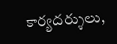కార్యదర్శులు,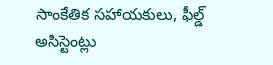సాంకేతిక సహాయకులు, ఫీల్డ్ అసిస్టెంట్లు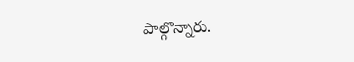పాల్గొన్నారు.